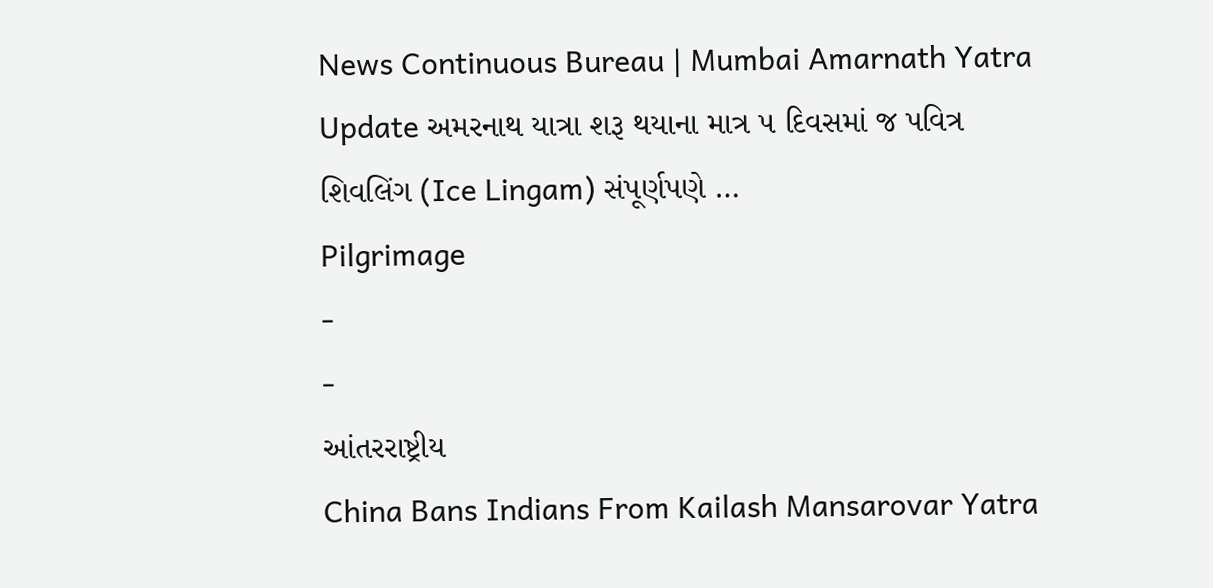News Continuous Bureau | Mumbai Amarnath Yatra Update અમરનાથ યાત્રા શરૂ થયાના માત્ર ૫ દિવસમાં જ પવિત્ર શિવલિંગ (Ice Lingam) સંપૂર્ણપણે …
Pilgrimage
-
-
આંતરરાષ્ટ્રીય
China Bans Indians From Kailash Mansarovar Yatra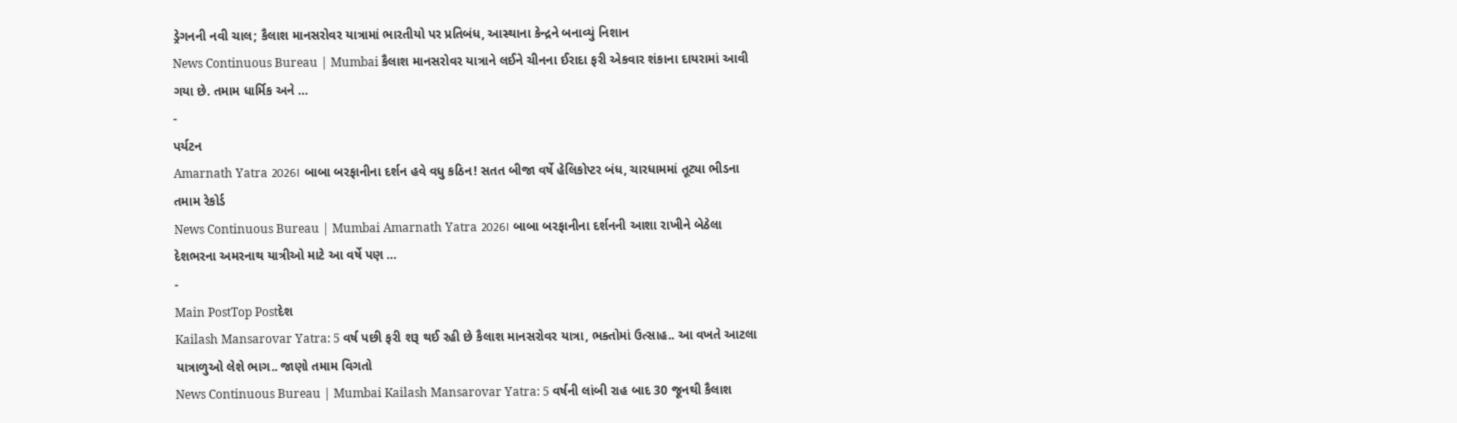ડ્રેગનની નવી ચાલ; કૈલાશ માનસરોવર યાત્રામાં ભારતીયો પર પ્રતિબંધ, આસ્થાના કેન્દ્રને બનાવ્યું નિશાન
News Continuous Bureau | Mumbai કૈલાશ માનસરોવર યાત્રાને લઈને ચીનના ઈરાદા ફરી એકવાર શંકાના દાયરામાં આવી ગયા છે. તમામ ધાર્મિક અને …
-
પર્યટન
Amarnath Yatra 2026। બાબા બરફાનીના દર્શન હવે વધુ કઠિન! સતત બીજા વર્ષે હેલિકોપ્ટર બંધ, ચારધામમાં તૂટ્યા ભીડના તમામ રેકોર્ડ
News Continuous Bureau | Mumbai Amarnath Yatra 2026। બાબા બરફાનીના દર્શનની આશા રાખીને બેઠેલા દેશભરના અમરનાથ યાત્રીઓ માટે આ વર્ષે પણ …
-
Main PostTop Postદેશ
Kailash Mansarovar Yatra: 5 વર્ષ પછી ફરી શરૂ થઈ રહી છે કૈલાશ માનસરોવર યાત્રા, ભક્તોમાં ઉત્સાહ.. આ વખતે આટલા યાત્રાળુઓ લેશે ભાગ.. જાણો તમામ વિગતો
News Continuous Bureau | Mumbai Kailash Mansarovar Yatra: 5 વર્ષની લાંબી રાહ બાદ 30 જૂનથી કૈલાશ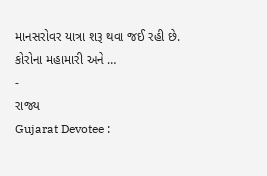માનસરોવર યાત્રા શરૂ થવા જઈ રહી છે. કોરોના મહામારી અને …
-
રાજ્ય
Gujarat Devotee :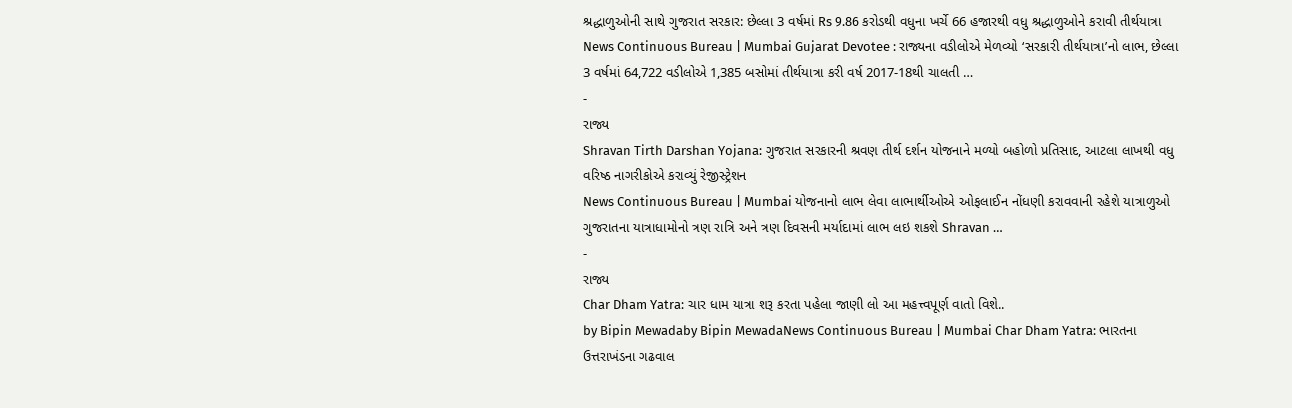શ્રદ્ધાળુઓની સાથે ગુજરાત સરકાર: છેલ્લા 3 વર્ષમાં Rs 9.86 કરોડથી વધુના ખર્ચે 66 હજારથી વધુ શ્રદ્ધાળુઓને કરાવી તીર્થયાત્રા
News Continuous Bureau | Mumbai Gujarat Devotee : રાજ્યના વડીલોએ મેળવ્યો ‘સરકારી તીર્થયાત્રા’નો લાભ, છેલ્લા 3 વર્ષમાં 64,722 વડીલોએ 1,385 બસોમાં તીર્થયાત્રા કરી વર્ષ 2017-18થી ચાલતી …
-
રાજ્ય
Shravan Tirth Darshan Yojana: ગુજરાત સરકારની શ્રવણ તીર્થ દર્શન યોજનાને મળ્યો બહોળો પ્રતિસાદ, આટલા લાખથી વધુ વરિષ્ઠ નાગરીકોએ કરાવ્યું રેજીસ્ટ્રેશન
News Continuous Bureau | Mumbai યોજનાનો લાભ લેવા લાભાર્થીઓએ ઓફલાઈન નોંધણી કરાવવાની રહેશે યાત્રાળુઓ ગુજરાતના યાત્રાધામોનો ત્રણ રાત્રિ અને ત્રણ દિવસની મર્યાદામાં લાભ લઇ શકશે Shravan …
-
રાજ્ય
Char Dham Yatra: ચાર ધામ યાત્રા શરૂ કરતા પહેલા જાણી લો આ મહત્ત્વપૂર્ણ વાતો વિશે..
by Bipin Mewadaby Bipin MewadaNews Continuous Bureau | Mumbai Char Dham Yatra: ભારતના ઉત્તરાખંડના ગઢવાલ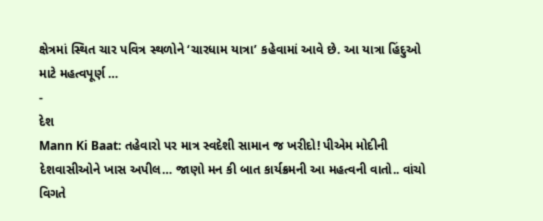ક્ષેત્રમાં સ્થિત ચાર પવિત્ર સ્થળોને ‘ચારધામ યાત્રા’ કહેવામાં આવે છે. આ યાત્રા હિંદુઓ માટે મહત્વપૂર્ણ …
-
દેશ
Mann Ki Baat: તહેવારો પર માત્ર સ્વદેશી સામાન જ ખરીદો! પીએમ મોદીની દેશવાસીઓને ખાસ અપીલ… જાણો મન કી બાત કાર્યક્રમની આ મહત્વની વાતો.. વાંચો વિગતે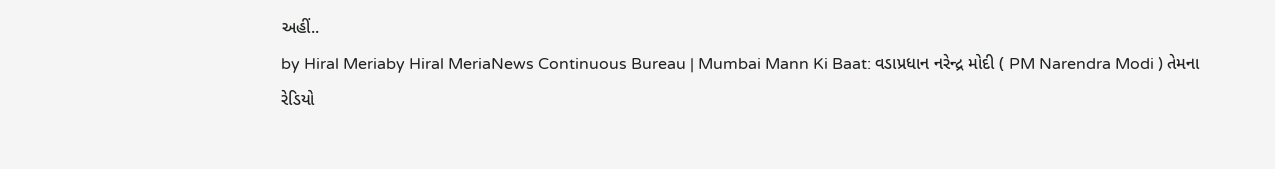અહીં..
by Hiral Meriaby Hiral MeriaNews Continuous Bureau | Mumbai Mann Ki Baat: વડાપ્રધાન નરેન્દ્ર મોદી ( PM Narendra Modi ) તેમના રેડિયો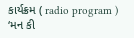કાર્યક્રમ ( radio program ) ‘મન કી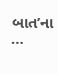બાત’ના …